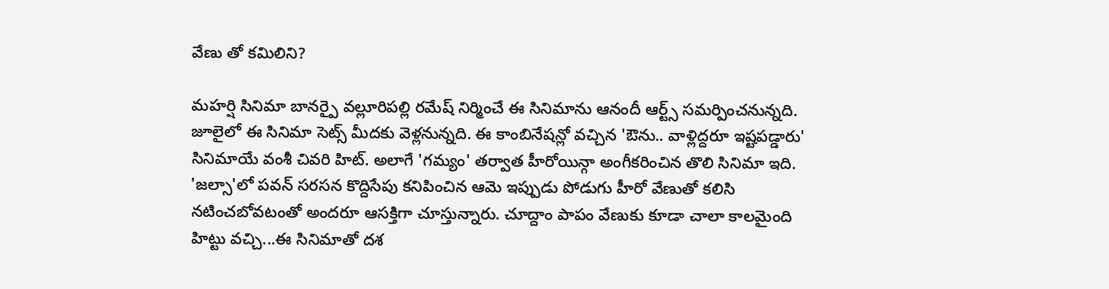వేణు తో కమిలిని?

మహర్షి సినిమా బానర్పై వల్లూరిపల్లి రమేష్ నిర్మించే ఈ సినిమాను ఆనందీ ఆర్ట్స్ సమర్పించనున్నది. జూలైలో ఈ సినిమా సెట్స్ మీదకు వెళ్లనున్నది. ఈ కాంబినేషన్లో వచ్చిన 'ఔను.. వాళ్లిద్దరూ ఇష్టపడ్డారు' సినిమాయే వంశీ చివరి హిట్. అలాగే 'గమ్యం' తర్వాత హీరోయిన్గా అంగీకరించిన తొలి సినిమా ఇది. 'జల్సా'లో పవన్ సరసన కొద్దిసేపు కనిపించిన ఆమె ఇప్పుడు పోడుగు హీరో వేణుతో కలిసి నటించబోవటంతో అందరూ ఆసక్తిగా చూస్తున్నారు. చూద్దాం పాపం వేణుకు కూడా చాలా కాలమైంది హిట్టు వచ్చి...ఈ సినిమాతో దశ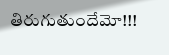తిరుగుతుందేమో!!!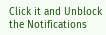Click it and Unblock the Notifications